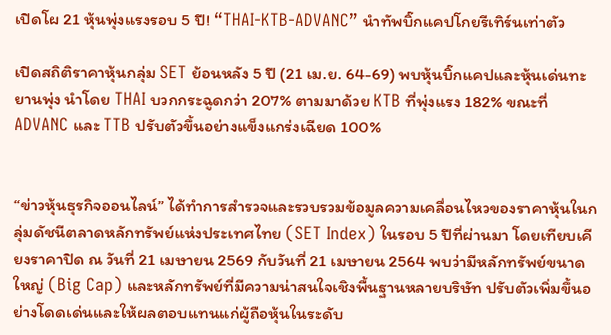เปิดโผ 21 หุ้นพุ่งแรงรอบ 5 ปี! “THAI-KTB-ADVANC” นำทัพบิ๊กแคปโกยรีเทิร์นเท่าตัว

เปิดสถิติราคาหุ้นกลุ่ม SET ย้อนหลัง 5 ปี (21 เม.ย. 64-69) พบหุ้นบิ๊กแคปและหุ้นเด่นทะยานพุ่ง นำโดย THAI บวกกระฉูดกว่า 207% ตามมาด้วย KTB ที่พุ่งแรง 182% ขณะที่ ADVANC และ TTB ปรับตัวขึ้นอย่างแข็งแกร่งเฉียด 100%


“ข่าวหุ้นธุรกิจออนไลน์” ได้ทำการสำรวจและรวบรวมข้อมูลความเคลื่อนไหวของราคาหุ้นในกลุ่มดัชนีตลาดหลักทรัพย์แห่งประเทศไทย (SET Index) ในรอบ 5 ปีที่ผ่านมา โดยเทียบเคียงราคาปิด ณ วันที่ 21 เมษายน 2569 กับวันที่ 21 เมษายน 2564 พบว่ามีหลักทรัพย์ขนาดใหญ่ (Big Cap) และหลักทรัพย์ที่มีความน่าสนใจเชิงพื้นฐานหลายบริษัท ปรับตัวเพิ่มขึ้นอย่างโดดเด่นและให้ผลตอบแทนแก่ผู้ถือหุ้นในระดับ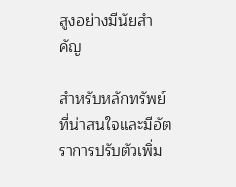สูงอย่างมีนัยสำคัญ

สำหรับหลักทรัพย์ที่น่าสนใจและมีอัตราการปรับตัวเพิ่ม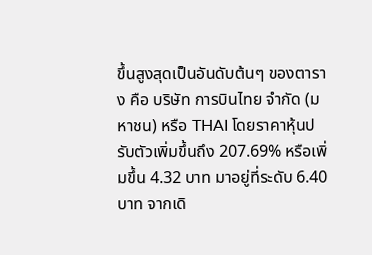ขึ้นสูงสุดเป็นอันดับต้นๆ ของตาราง คือ บริษัท การบินไทย จำกัด (มหาชน) หรือ THAI โดยราคาหุ้นปรับตัวเพิ่มขึ้นถึง 207.69% หรือเพิ่มขึ้น 4.32 บาท มาอยู่ที่ระดับ 6.40 บาท จากเดิ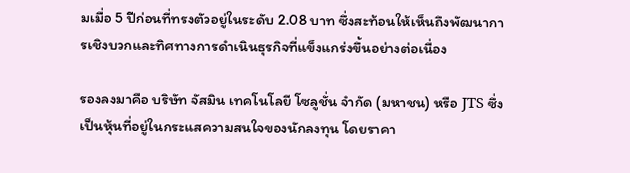มเมื่อ 5 ปีก่อนที่ทรงตัวอยู่ในระดับ 2.08 บาท ซึ่งสะท้อนให้เห็นถึงพัฒนาการเชิงบวกและทิศทางการดำเนินธุรกิจที่แข็งแกร่งขึ้นอย่างต่อเนื่อง

รองลงมาคือ บริษัท จัสมิน เทคโนโลยี โซลูชั่น จำกัด (มหาชน) หรือ JTS ซึ่งเป็นหุ้นที่อยู่ในกระแสความสนใจของนักลงทุน โดยราคา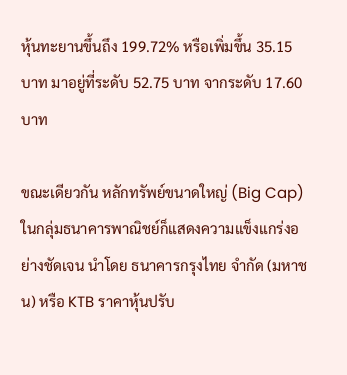หุ้นทะยานขึ้นถึง 199.72% หรือเพิ่มขึ้น 35.15 บาท มาอยู่ที่ระดับ 52.75 บาท จากระดับ 17.60 บาท

ขณะเดียวกัน หลักทรัพย์ขนาดใหญ่ (Big Cap) ในกลุ่มธนาคารพาณิชย์ก็แสดงความแข็งแกร่งอย่างชัดเจน นำโดย ธนาคารกรุงไทย จำกัด (มหาชน) หรือ KTB ราคาหุ้นปรับ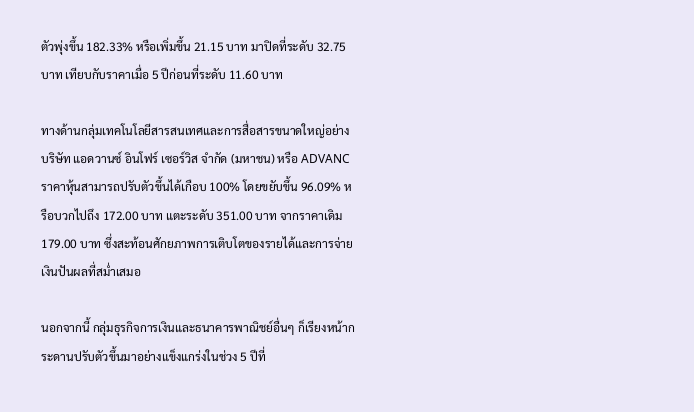ตัวพุ่งขึ้น 182.33% หรือเพิ่มขึ้น 21.15 บาท มาปิดที่ระดับ 32.75 บาท เทียบกับราคาเมื่อ 5 ปีก่อนที่ระดับ 11.60 บาท

ทางด้านกลุ่มเทคโนโลยีสารสนเทศและการสื่อสารขนาดใหญ่อย่าง บริษัท แอดวานซ์ อินโฟร์ เซอร์วิส จำกัด (มหาชน) หรือ ADVANC ราคาหุ้นสามารถปรับตัวขึ้นได้เกือบ 100% โดยขยับขึ้น 96.09% หรือบวกไปถึง 172.00 บาท แตะระดับ 351.00 บาท จากราคาเดิม 179.00 บาท ซึ่งสะท้อนศักยภาพการเติบโตของรายได้และการจ่ายเงินปันผลที่สม่ำเสมอ

นอกจากนี้ กลุ่มธุรกิจการเงินและธนาคารพาณิชย์อื่นๆ ก็เรียงหน้ากระดานปรับตัวขึ้นมาอย่างแข็งแกร่งในช่วง 5 ปีที่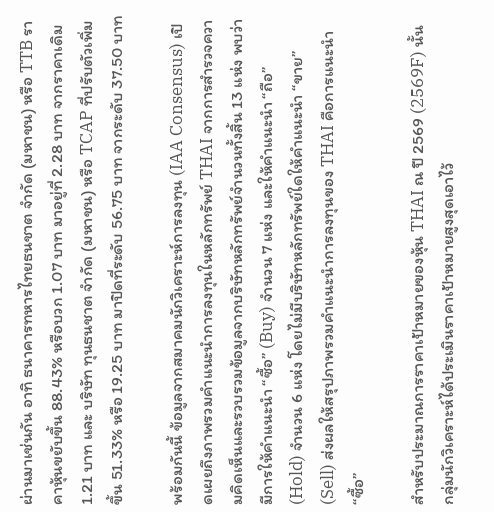ผ่านมาเช่นกัน อาทิ ธนาคารทหารไทยธนชาต จำกัด (มหาชน) หรือ TTB ราคาหุ้นขยับขึ้น 88.43% หรือบวก 1.07 บาท มาอยู่ที่ 2.28 บาท จากราคาเดิม 1.21 บาท และ บริษัท ทุนธนชาต จำกัด (มหาชน) หรือ TCAP ที่ปรับตัวเพิ่มขึ้น 51.33% หรือ 19.25 บาท มาปิดที่ระดับ 56.75 บาท จากระดับ 37.50 บาท

พร้อมกันนี้ ข้อมูลจากสมาคมนักวิเคราะห์การลงทุน (IAA Consensus) เปิดเผยถึงภาพรวมคำแนะนำการลงทุนในหลักทรัพย์ THAI จากการสำรวจความคิดเห็นและรวบรวมข้อมูลจากบริษัทหลักทรัพย์จำนวนทั้งสิ้น 13 แห่ง พบว่ามีการให้คำแนะนำ “ซื้อ” (Buy) จำนวน 7 แห่ง และให้คำแนะนำ “ถือ” (Hold) จำนวน 6 แห่ง โดยไม่มีบริษัทหลักทรัพย์ใดให้คำแนะนำ “ขาย” (Sell) ส่งผลให้สรุปภาพรวมคำแนะนำการลงทุนของ THAI คือการแนะนำ “ซื้อ”

สำหรับประมาณการราคาเป้าหมายของหุ้น THAI ณ ปี 2569 (2569F) นั้น กลุ่มนักวิเคราะห์ได้ประเมินราคาเป้าหมายสูงสุดเอาไว้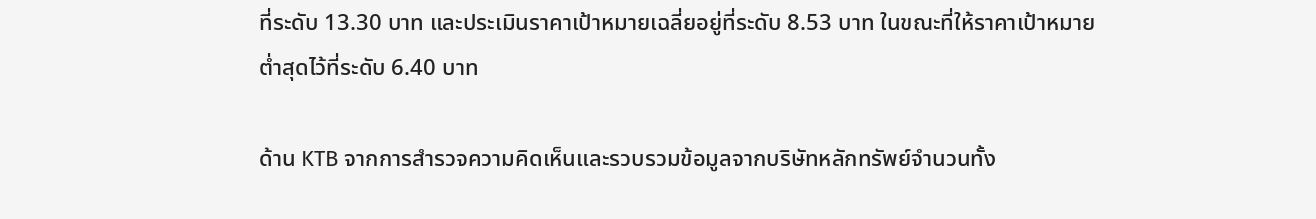ที่ระดับ 13.30 บาท และประเมินราคาเป้าหมายเฉลี่ยอยู่ที่ระดับ 8.53 บาท ในขณะที่ให้ราคาเป้าหมายต่ำสุดไว้ที่ระดับ 6.40 บาท

ด้าน KTB จากการสำรวจความคิดเห็นและรวบรวมข้อมูลจากบริษัทหลักทรัพย์จำนวนทั้ง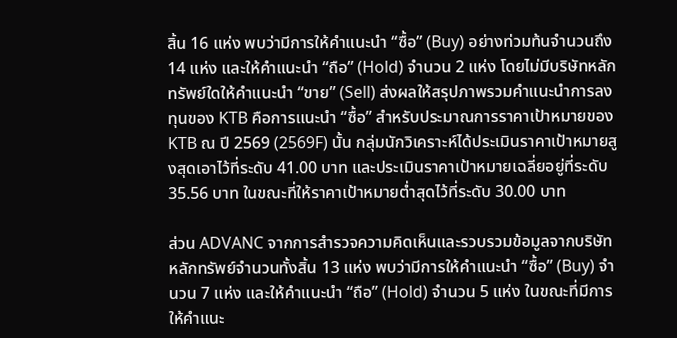สิ้น 16 แห่ง พบว่ามีการให้คำแนะนำ “ซื้อ” (Buy) อย่างท่วมท้นจำนวนถึง 14 แห่ง และให้คำแนะนำ “ถือ” (Hold) จำนวน 2 แห่ง โดยไม่มีบริษัทหลักทรัพย์ใดให้คำแนะนำ “ขาย” (Sell) ส่งผลให้สรุปภาพรวมคำแนะนำการลงทุนของ KTB คือการแนะนำ “ซื้อ” สำหรับประมาณการราคาเป้าหมายของ KTB ณ ปี 2569 (2569F) นั้น กลุ่มนักวิเคราะห์ได้ประเมินราคาเป้าหมายสูงสุดเอาไว้ที่ระดับ 41.00 บาท และประเมินราคาเป้าหมายเฉลี่ยอยู่ที่ระดับ 35.56 บาท ในขณะที่ให้ราคาเป้าหมายต่ำสุดไว้ที่ระดับ 30.00 บาท

ส่วน ADVANC จากการสำรวจความคิดเห็นและรวบรวมข้อมูลจากบริษัทหลักทรัพย์จำนวนทั้งสิ้น 13 แห่ง พบว่ามีการให้คำแนะนำ “ซื้อ” (Buy) จำนวน 7 แห่ง และให้คำแนะนำ “ถือ” (Hold) จำนวน 5 แห่ง ในขณะที่มีการให้คำแนะ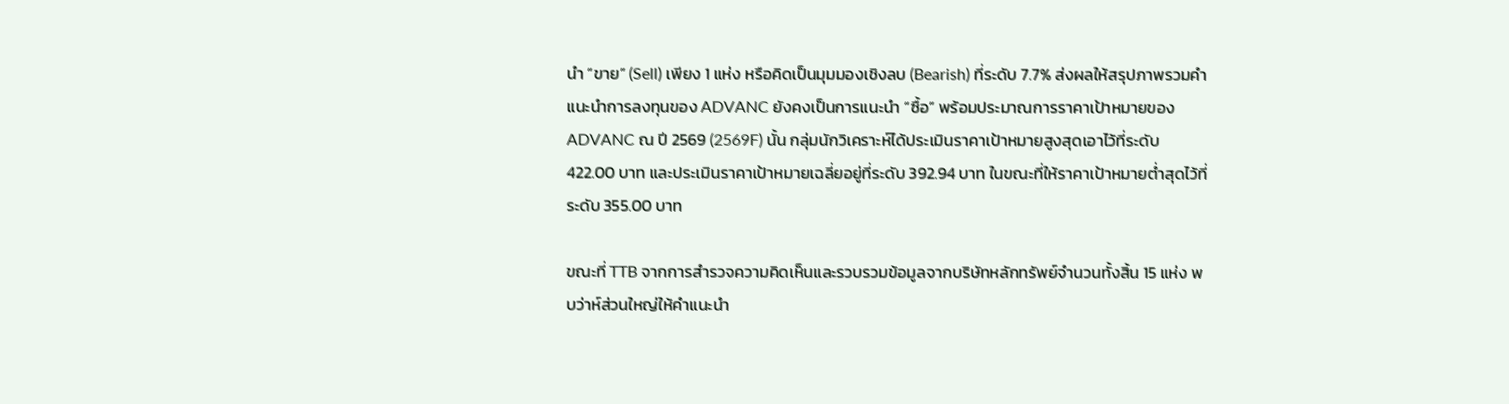นำ “ขาย” (Sell) เพียง 1 แห่ง หรือคิดเป็นมุมมองเชิงลบ (Bearish) ที่ระดับ 7.7% ส่งผลให้สรุปภาพรวมคำแนะนำการลงทุนของ ADVANC ยังคงเป็นการแนะนำ “ซื้อ” พร้อมประมาณการราคาเป้าหมายของ ADVANC ณ ปี 2569 (2569F) นั้น กลุ่มนักวิเคราะห์ได้ประเมินราคาเป้าหมายสูงสุดเอาไว้ที่ระดับ 422.00 บาท และประเมินราคาเป้าหมายเฉลี่ยอยู่ที่ระดับ 392.94 บาท ในขณะที่ให้ราคาเป้าหมายต่ำสุดไว้ที่ระดับ 355.00 บาท

ขณะที่ TTB จากการสำรวจความคิดเห็นและรวบรวมข้อมูลจากบริษัทหลักทรัพย์จำนวนทั้งสิ้น 15 แห่ง พบว่าห์ส่วนใหญ่ให้คำแนะนำ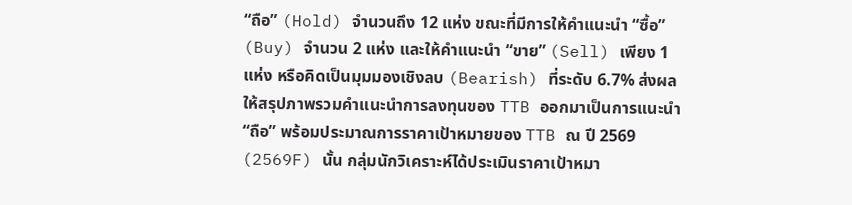“ถือ” (Hold) จำนวนถึง 12 แห่ง ขณะที่มีการให้คำแนะนำ “ซื้อ” (Buy) จำนวน 2 แห่ง และให้คำแนะนำ “ขาย” (Sell) เพียง 1 แห่ง หรือคิดเป็นมุมมองเชิงลบ (Bearish) ที่ระดับ 6.7% ส่งผลให้สรุปภาพรวมคำแนะนำการลงทุนของ TTB ออกมาเป็นการแนะนำ “ถือ” พร้อมประมาณการราคาเป้าหมายของ TTB ณ ปี 2569 (2569F) นั้น กลุ่มนักวิเคราะห์ได้ประเมินราคาเป้าหมา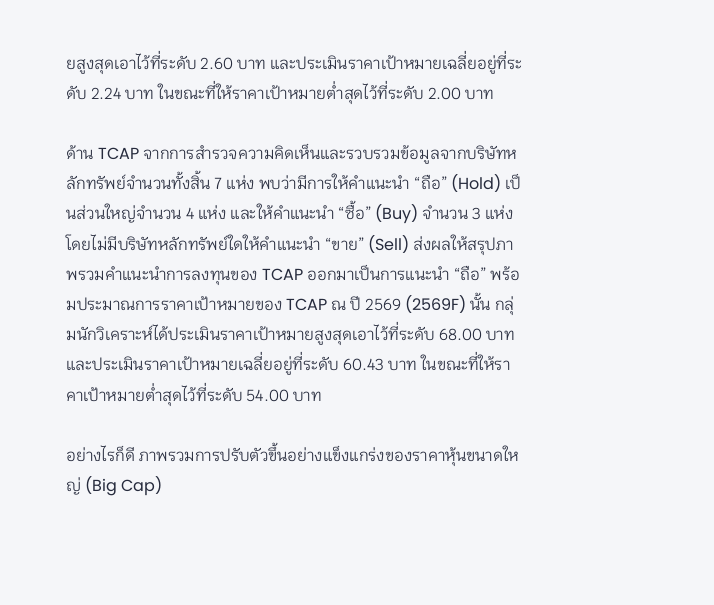ยสูงสุดเอาไว้ที่ระดับ 2.60 บาท และประเมินราคาเป้าหมายเฉลี่ยอยู่ที่ระดับ 2.24 บาท ในขณะที่ให้ราคาเป้าหมายต่ำสุดไว้ที่ระดับ 2.00 บาท

ด้าน TCAP จากการสำรวจความคิดเห็นและรวบรวมข้อมูลจากบริษัทหลักทรัพย์จำนวนทั้งสิ้น 7 แห่ง พบว่ามีการให้คำแนะนำ “ถือ” (Hold) เป็นส่วนใหญ่จำนวน 4 แห่ง และให้คำแนะนำ “ซื้อ” (Buy) จำนวน 3 แห่ง โดยไม่มีบริษัทหลักทรัพย์ใดให้คำแนะนำ “ขาย” (Sell) ส่งผลให้สรุปภาพรวมคำแนะนำการลงทุนของ TCAP ออกมาเป็นการแนะนำ “ถือ” พร้อมประมาณการราคาเป้าหมายของ TCAP ณ ปี 2569 (2569F) นั้น กลุ่มนักวิเคราะห์ได้ประเมินราคาเป้าหมายสูงสุดเอาไว้ที่ระดับ 68.00 บาท และประเมินราคาเป้าหมายเฉลี่ยอยู่ที่ระดับ 60.43 บาท ในขณะที่ให้ราคาเป้าหมายต่ำสุดไว้ที่ระดับ 54.00 บาท

อย่างไรก็ดี ภาพรวมการปรับตัวขึ้นอย่างแข็งแกร่งของราคาหุ้นขนาดใหญ่ (Big Cap)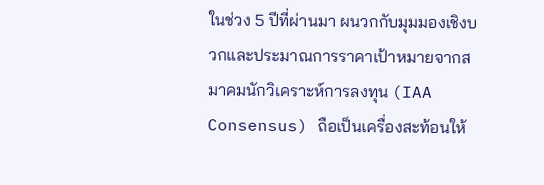ในช่วง 5 ปีที่ผ่านมา ผนวกกับมุมมองเชิงบวกและประมาณการราคาเป้าหมายจากสมาคมนักวิเคราะห์การลงทุน (IAA Consensus) ถือเป็นเครื่องสะท้อนให้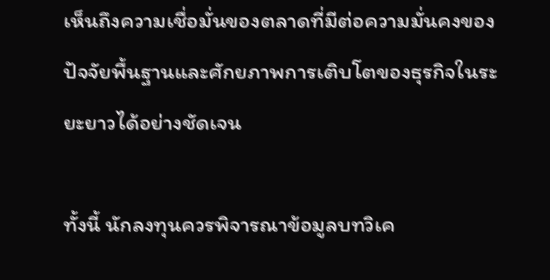เห็นถึงความเชื่อมั่นของตลาดที่มีต่อความมั่นคงของปัจจัยพื้นฐานและศักยภาพการเติบโตของธุรกิจในระยะยาวได้อย่างชัดเจน

ทั้งนี้ นักลงทุนควรพิจารณาข้อมูลบทวิเค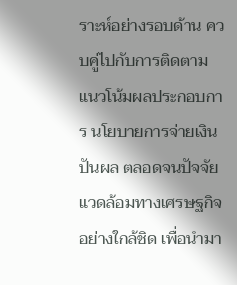ราะห์อย่างรอบด้าน ควบคู่ไปกับการติดตามแนวโน้มผลประกอบการ นโยบายการจ่ายเงินปันผล ตลอดจนปัจจัยแวดล้อมทางเศรษฐกิจอย่างใกล้ชิด เพื่อนำมา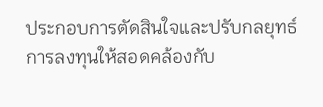ประกอบการตัดสินใจและปรับกลยุทธ์การลงทุนให้สอดคล้องกับ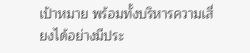เป้าหมาย พร้อมทั้งบริหารความเสี่ยงได้อย่างมีประ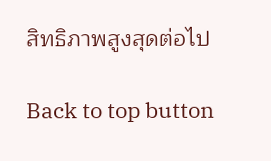สิทธิภาพสูงสุดต่อไป

Back to top button